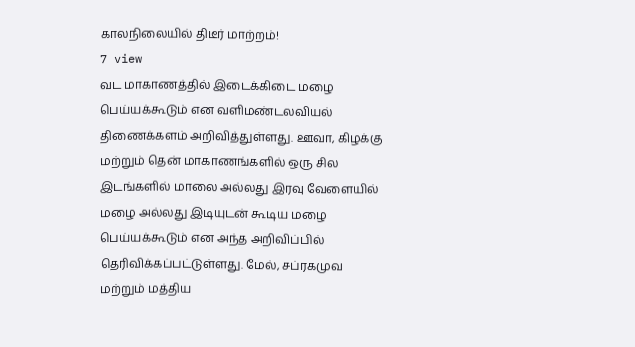காலநிலையில் திடீர் மாற்றம்!
7 view
வட மாகாணத்தில் இடைக்கிடை மழை பெய்யக்கூடும் என வளிமண்டலவியல் திணைக்களம் அறிவித்துள்ளது. ஊவா, கிழக்கு மற்றும் தென் மாகாணங்களில் ஒரு சில இடங்களில் மாலை அல்லது இரவு வேளையில் மழை அல்லது இடியுடன் கூடிய மழை பெய்யக்கூடும் என அந்த அறிவிப்பில் தெரிவிக்கப்பட்டுள்ளது. மேல், சப்ரகமுவ மற்றும் மத்திய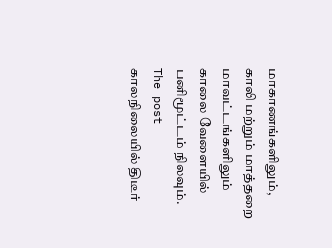மாகாணங்களிலும், காலி மற்றும் மாத்தறை மாவட்டங்களிலும் காலை வேளையில் பனிமூட்டம் நிலவும்.
The post காலநிலையில் திடீர்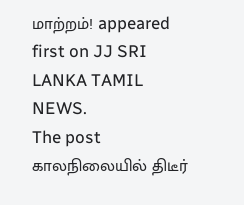மாற்றம்! appeared first on JJ SRI LANKA TAMIL NEWS.
The post காலநிலையில் திடீர்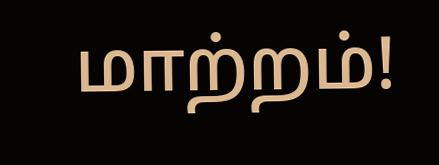மாற்றம்!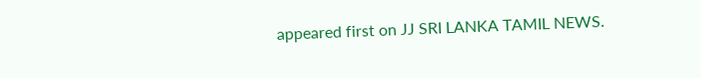appeared first on JJ SRI LANKA TAMIL NEWS.